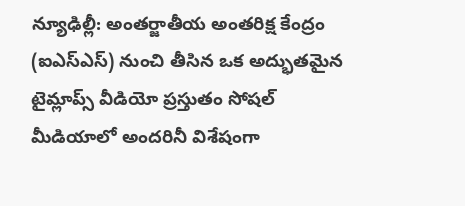న్యూఢిల్లీ: అంతర్జాతీయ అంతరిక్ష కేంద్రం (ఐఎస్ఎస్) నుంచి తీసిన ఒక అద్భుతమైన టైమ్లాప్స్ వీడియో ప్రస్తుతం సోషల్ మీడియాలో అందరినీ విశేషంగా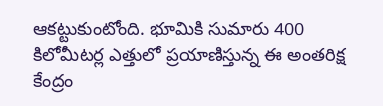ఆకట్టుకుంటోంది. భూమికి సుమారు 400 కిలోమీటర్ల ఎత్తులో ప్రయాణిస్తున్న ఈ అంతరిక్ష కేంద్రం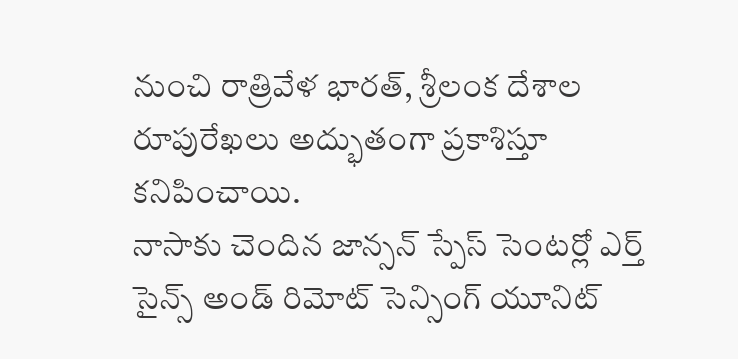నుంచి రాత్రివేళ భారత్, శ్రీలంక దేశాల రూపురేఖలు అద్భుతంగా ప్రకాశిస్తూ కనిపించాయి.
నాసాకు చెందిన జాన్సన్ స్పేస్ సెంటర్లో ఎర్త్ సైన్స్ అండ్ రిమోట్ సెన్సింగ్ యూనిట్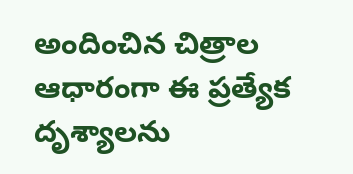అందించిన చిత్రాల ఆధారంగా ఈ ప్రత్యేక దృశ్యాలను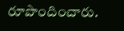రూపొందించారు.